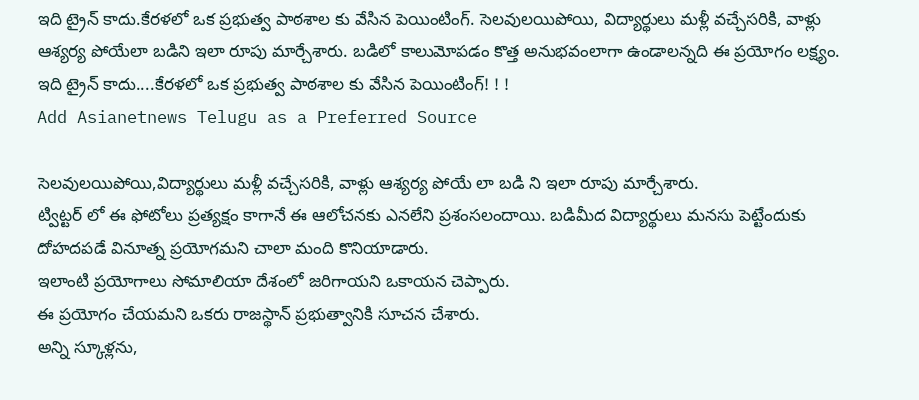ఇది ట్రైన్ కాదు.కేరళలో ఒక ప్రభుత్వ పాఠశాల కు వేసిన పెయింటింగ్. సెలవులయిపోయి, విద్యార్థులు మళ్లీ వచ్చేసరికి, వాళ్లు ఆశ్యర్య పోయేలా బడిని ఇలా రూపు మార్చేశారు. బడిలో కాలుమోపడం కొత్త అనుభవంలాగా ఉండాలన్నది ఈ ప్రయోగం లక్ష్యం.
ఇది ట్రైన్ కాదు....కేరళలో ఒక ప్రభుత్వ పాఠశాల కు వేసిన పెయింటింగ్! ! !
Add Asianetnews Telugu as a Preferred Source

సెలవులయిపోయి,విద్యార్థులు మళ్లీ వచ్చేసరికి, వాళ్లు ఆశ్యర్య పోయే లా బడి ని ఇలా రూపు మార్చేశారు.
ట్విట్టర్ లో ఈ ఫోటోలు ప్రత్యక్షం కాగానే ఈ ఆలోచనకు ఎనలేని ప్రశంసలందాయి. బడిమీద విద్యార్థులు మనసు పెట్టేందుకు దోహదపడే వినూత్న ప్రయోగమని చాలా మంది కొనియాడారు.
ఇలాంటి ప్రయోగాలు సోమాలియా దేశంలో జరిగాయని ఒకాయన చెప్పారు.
ఈ ప్రయోగం చేయమని ఒకరు రాజస్థాన్ ప్రభుత్వానికి సూచన చేశారు.
అన్ని స్కూళ్లను,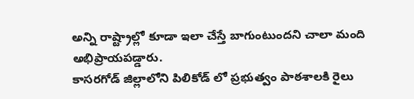అన్ని రాష్ట్రాల్లో కూడా ఇలా చేస్తే బాగుంటుందని చాలా మంది అభిప్రాయపడ్డారు.
కాసరగోడ్ జిల్లాలోని పిలికోడ్ లో ప్రభుత్వం పాఠశాలకి రైలు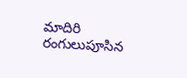మాదిరి రంగులుపూసిన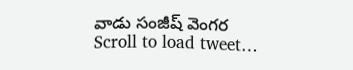వాడు సంజీష్ వెంగర
Scroll to load tweet…